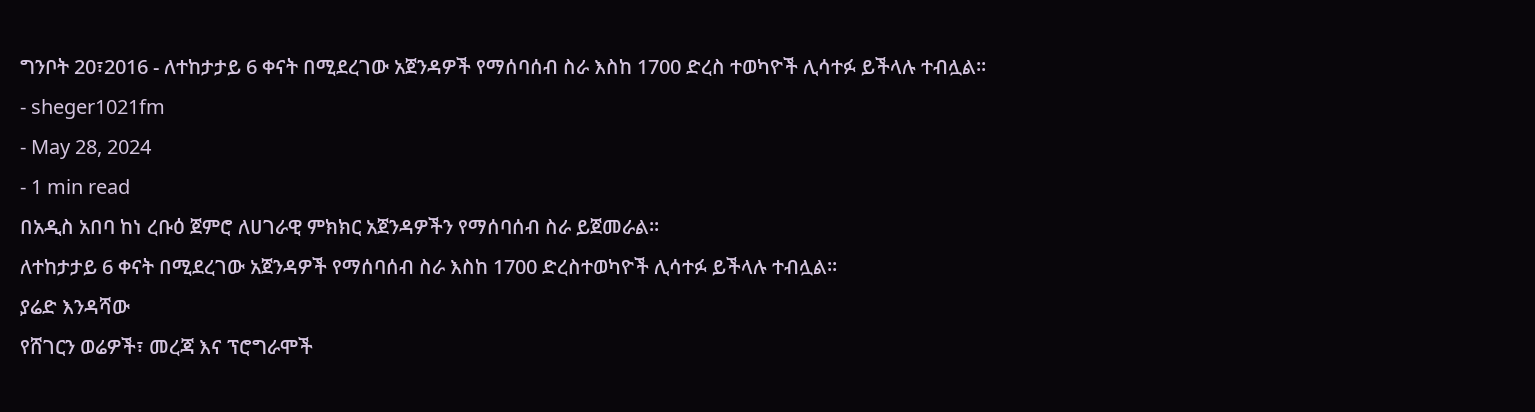ግንቦት 20፣2016 - ለተከታታይ 6 ቀናት በሚደረገው አጀንዳዎች የማሰባሰብ ስራ እስከ 1700 ድረስ ተወካዮች ሊሳተፉ ይችላሉ ተብሏል፡፡
- sheger1021fm
- May 28, 2024
- 1 min read
በአዲስ አበባ ከነ ረቡዕ ጀምሮ ለሀገራዊ ምክክር አጀንዳዎችን የማሰባሰብ ስራ ይጀመራል፡፡
ለተከታታይ 6 ቀናት በሚደረገው አጀንዳዎች የማሰባሰብ ስራ እስከ 1700 ድረስተወካዮች ሊሳተፉ ይችላሉ ተብሏል፡፡
ያሬድ እንዳሻው
የሸገርን ወሬዎች፣ መረጃ እና ፕሮግራሞች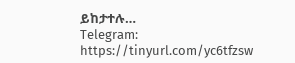ይከታተሉ…
Telegram: https://tinyurl.com/yc6tfzsw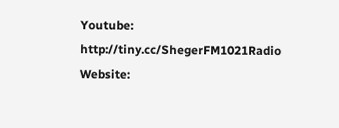Youtube: http://tiny.cc/ShegerFM1021Radio
Website: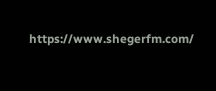https://www.shegerfm.com/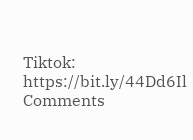Tiktok: https://bit.ly/44Dd6Il
Comments